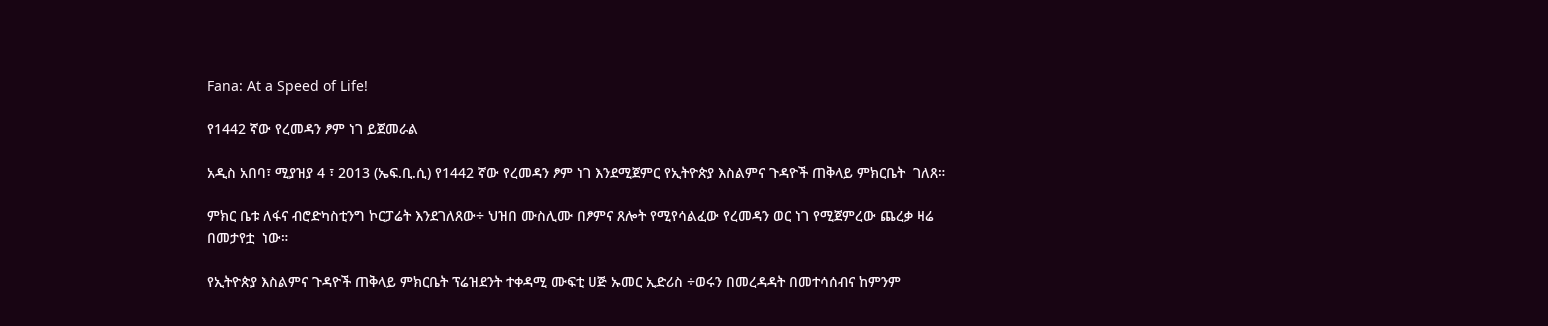Fana: At a Speed of Life!

የ1442 ኛው የረመዳን ፆም ነገ ይጀመራል

አዲስ አበባ፣ ሚያዝያ 4 ፣ 2013 (ኤፍ.ቢ.ሲ) የ1442 ኛው የረመዳን ፆም ነገ እንደሚጀምር የኢትዮጵያ እስልምና ጉዳዮች ጠቅላይ ምክርቤት  ገለጸ።

ምክር ቤቱ ለፋና ብሮድካስቲንግ ኮርፓሬት እንደገለጸው÷ ህዝበ ሙስሊሙ በፆምና ጸሎት የሚየሳልፈው የረመዳን ወር ነገ የሚጀምረው ጨረቃ ዛሬ በመታየቷ  ነው።

የኢትዮጵያ እስልምና ጉዳዮች ጠቅላይ ምክርቤት ፕሬዝደንት ተቀዳሚ ሙፍቲ ሀጅ ኡመር ኢድሪስ ÷ወሩን በመረዳዳት በመተሳሰብና ከምንም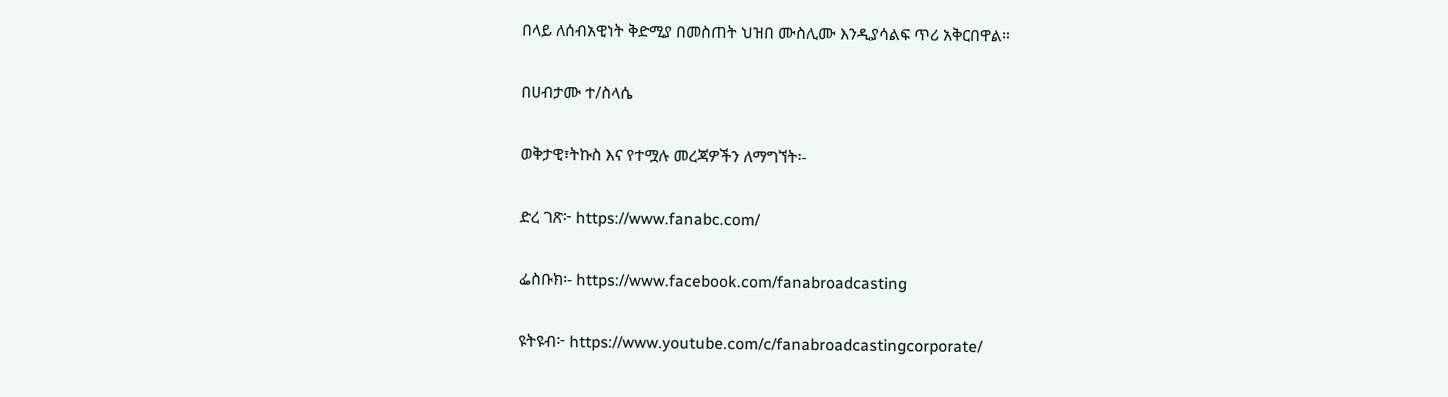በላይ ለሰብአዊነት ቅድሚያ በመስጠት ህዝበ ሙስሊሙ እንዲያሳልፍ ጥሪ አቅርበዋል።

በሀብታሙ ተ/ስላሴ

ወቅታዊ፣ትኩስ እና የተሟሉ መረጃዎችን ለማግኘት፡-

ድረ ገጽ፦ https://www.fanabc.com/

ፌስቡክ፡- https://www.facebook.com/fanabroadcasting

ዩትዩብ፦ https://www.youtube.com/c/fanabroadcastingcorporate/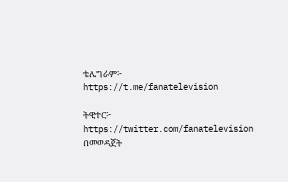ቴሌግራም፦ https://t.me/fanatelevision

ትዊተር፦ https://twitter.com/fanatelevision በመወዳጀት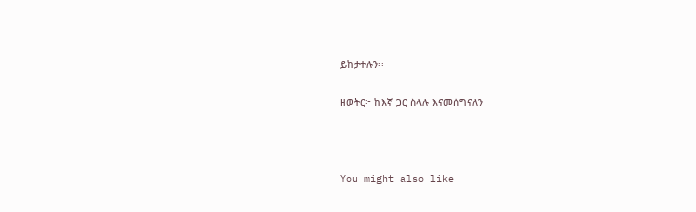ይከታተሉን፡፡

ዘወትር፦ ከእኛ ጋር ስላሉ እናመሰግናለን



You might also like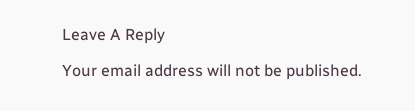Leave A Reply

Your email address will not be published.